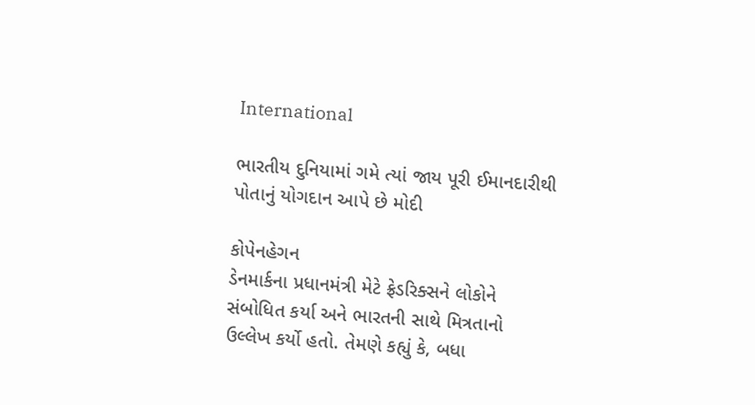International

ભારતીય દુનિયામાં ગમે ત્યાં જાય પૂરી ઈમાનદારીથી પોતાનું યોગદાન આપે છે મોદી

કોપેનહેગન
ડેનમાર્કના પ્રધાનમંત્રી મેટે ફ્રેડરિક્સને લોકોને સંબોધિત કર્યા અને ભારતની સાથે મિત્રતાનો ઉલ્લેખ કર્યો હતો. તેમણે કહ્યું કે, બધા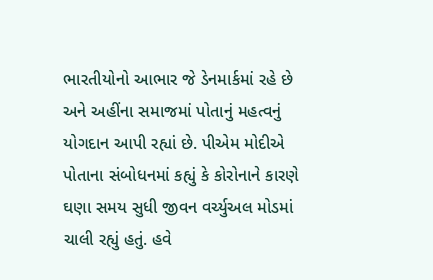ભારતીયોનો આભાર જે ડેનમાર્કમાં રહે છે અને અહીંના સમાજમાં પોતાનું મહત્વનું યોગદાન આપી રહ્યાં છે. પીએમ મોદીએ પોતાના સંબોધનમાં કહ્યું કે કોરોનાને કારણે ઘણા સમય સુધી જીવન વર્ચ્યુઅલ મોડમાં ચાલી રહ્યું હતું. હવે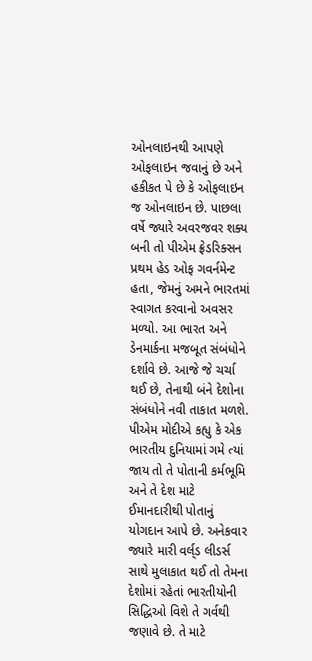ઓનલાઇનથી આપણે ઓફલાઇન જવાનું છે અને હકીકત પે છે કે ઓફલાઇન જ ઓનલાઇન છે. પાછલા વર્ષે જ્યારે અવરજવર શક્ય બની તો પીએમ ફ્રેડરિક્સન પ્રથમ હેડ ઓફ ગવર્નમેન્ટ હતા, જેમનું અમને ભારતમાં સ્વાગત કરવાનો અવસર મળ્યો. આ ભારત અને ડેનમાર્કના મજબૂત સંબંધોને દર્શાવે છે. આજે જે ચર્ચા થઈ છે, તેનાથી બંને દેશોના સંબંધોને નવી તાકાત મળશે. પીએમ મોદીએ કહ્યુ કે એક ભારતીય દુનિયામાં ગમે ત્યાં જાય તો તે પોતાની કર્મભૂમિ અને તે દેશ માટે ઈમાનદારીથી પોતાનું યોગદાન આપે છે. અનેકવાર જ્યારે મારી વર્લ્‌ડ લીડર્સ સાથે મુલાકાત થઈ તો તેમના દેશોમાં રહેતાં ભારતીયોની સિદ્ધિઓ વિશે તે ગર્વથી જણાવે છે. તે માટે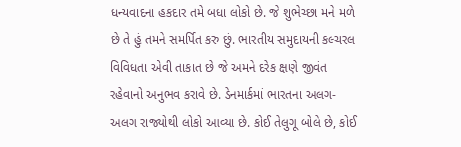ધન્યવાદના હકદાર તમે બધા લોકો છે. જે શુભેચ્છા મને મળે છે તે હું તમને સમર્પિત કરુ છું. ભારતીય સમુદાયની કલ્ચરલ વિવિધતા એવી તાકાત છે જે અમને દરેક ક્ષણે જીવંત રહેવાનો અનુભવ કરાવે છે. ડેનમાર્કમાં ભારતના અલગ-અલગ રાજ્યોથી લોકો આવ્યા છે. કોઈ તેલુગૂ બોલે છે, કોઈ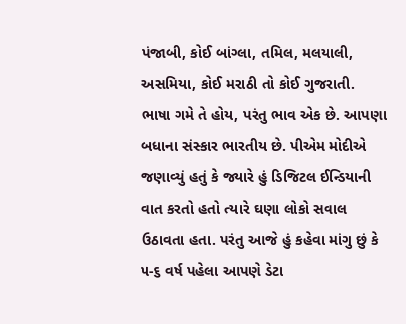પંજાબી, કોઈ બાંગ્લા, તમિલ, મલયાલી, અસમિયા, કોઈ મરાઠી તો કોઈ ગુજરાતી. ભાષા ગમે તે હોય, પરંતુ ભાવ એક છે. આપણા બધાના સંસ્કાર ભારતીય છે. પીએમ મોદીએ જણાવ્યું હતું કે જ્યારે હું ડિજિટલ ઈન્ડિયાની વાત કરતો હતો ત્યારે ઘણા લોકો સવાલ ઉઠાવતા હતા. પરંતુ આજે હું કહેવા માંગુ છું કે ૫-૬ વર્ષ પહેલા આપણે ડેટા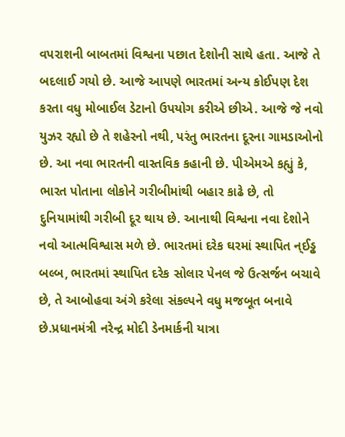વપરાશની બાબતમાં વિશ્વના પછાત દેશોની સાથે હતા. આજે તે બદલાઈ ગયો છે. આજે આપણે ભારતમાં અન્ય કોઈપણ દેશ કરતા વધુ મોબાઈલ ડેટાનો ઉપયોગ કરીએ છીએ. આજે જે નવો યુઝર રહ્યો છે તે શહેરનો નથી, પરંતુ ભારતના દૂરના ગામડાઓનો છે. આ નવા ભારતની વાસ્તવિક કહાની છે. પીએમએ કહ્યું કે, ભારત પોતાના લોકોને ગરીબીમાંથી બહાર કાઢે છે, તો દુનિયામાંથી ગરીબી દૂર થાય છે. આનાથી વિશ્વના નવા દેશોને નવો આત્મવિશ્વાસ મળે છે. ભારતમાં દરેક ઘરમાં સ્થાપિત ન્ઈડ્ઢ બલ્બ, ભારતમાં સ્થાપિત દરેક સોલાર પેનલ જે ઉત્સર્જન બચાવે છે, તે આબોહવા અંગે કરેલા સંકલ્પને વધુ મજબૂત બનાવે છે.પ્રધાનમંત્રી નરેન્દ્ર મોદી ડેનમાર્કની યાત્રા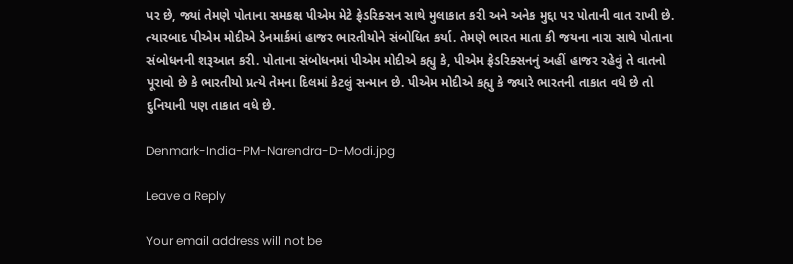પર છે, જ્યાં તેમણે પોતાના સમકક્ષ પીએમ મેટે ફ્રેડરિક્સન સાથે મુલાકાત કરી અને અનેક મુદ્દા પર પોતાની વાત રાખી છે. ત્યારબાદ પીએમ મોદીએ ડેનમાર્કમાં હાજર ભારતીયોને સંબોધિત કર્યા. તેમણે ભારત માતા કી જયના નારા સાથે પોતાના સંબોધનની શરૂઆત કરી. પોતાના સંબોધનમાં પીએમ મોદીએ કહ્યુ કે, પીએમ ફ્રેડરિક્સનનું અહીં હાજર રહેવું તે વાતનો પૂરાવો છે કે ભારતીયો પ્રત્યે તેમના દિલમાં કેટલું સન્માન છે. પીએમ મોદીએ કહ્યુ કે જ્યારે ભારતની તાકાત વધે છે તો દુનિયાની પણ તાકાત વધે છે.

Denmark-India-PM-Narendra-D-Modi.jpg

Leave a Reply

Your email address will not be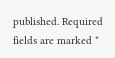published. Required fields are marked *